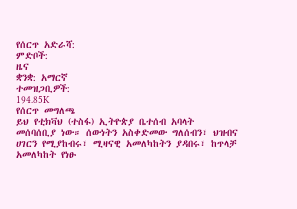የሰርጥ አድራሻ:
ምድቦች:
ዜና
ቋንቋ: አማርኛ
ተመዝጋቢዎች:
194.85K
የሰርጥ መግለጫ
ይህ የቲክቫህ (ተስፋ) ኢትዮጵያ ቤተሰብ አባላት መሰባሰቢያ ነው። ሰውነትን አስቀድመው ግለሰብን፣ ህዝብና ሀገርን የሚያከብሩ፣ ሚዛናዊ አመለካከትን ያዳበሩ፣ ከጥላቻ አመለካከት የነፁ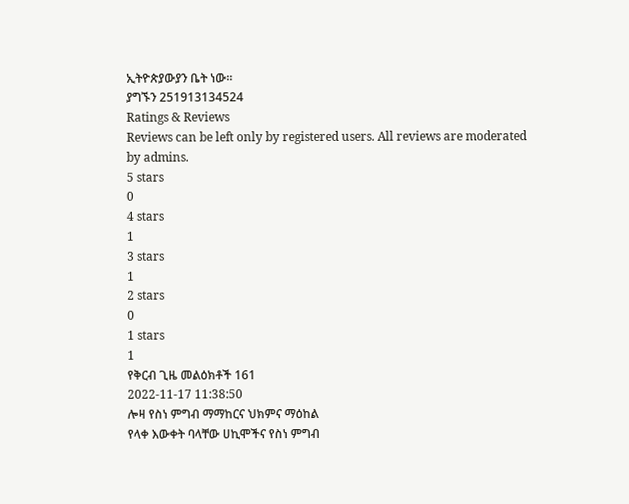ኢትዮጵያውያን ቤት ነው።
ያግኙን 251913134524
Ratings & Reviews
Reviews can be left only by registered users. All reviews are moderated by admins.
5 stars
0
4 stars
1
3 stars
1
2 stars
0
1 stars
1
የቅርብ ጊዜ መልዕክቶች 161
2022-11-17 11:38:50
ሎዛ የስነ ምግብ ማማከርና ህክምና ማዕከል
የላቀ እውቀት ባላቸው ሀኪሞችና የስነ ምግብ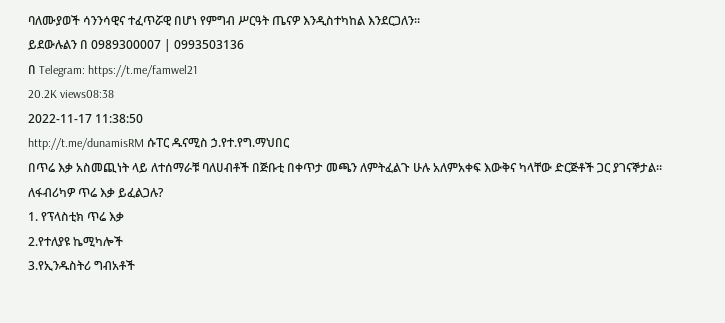ባለሙያወች ሳንንሳዊና ተፈጥሯዊ በሆነ የምግብ ሥርዓት ጤናዎ እንዲስተካከል እንደርጋለን።
ይደውሉልን በ 0989300007 | 0993503136
በ Telegram: https://t.me/famwel21
20.2K views08:38
2022-11-17 11:38:50
http://t.me/dunamisRM ሱፐር ዱናሚስ ኃ.የተ.የግ.ማህበር
በጥሬ እቃ አስመጪነት ላይ ለተሰማራቹ ባለሀብቶች በጅቡቲ በቀጥታ መጫን ለምትፈልጉ ሁሉ አለምአቀፍ እውቅና ካላቸው ድርጅቶች ጋር ያገናኞታል።
ለፋብሪካዎ ጥሬ እቃ ይፈልጋሉ?
1. የፕላስቲክ ጥሬ እቃ
2.የተለያዩ ኬሚካሎች
3.የኢንዱስትሪ ግብአቶች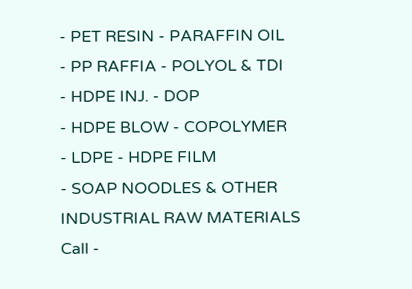- PET RESIN - PARAFFIN OIL
- PP RAFFIA - POLYOL & TDI
- HDPE INJ. - DOP
- HDPE BLOW - COPOLYMER
- LDPE - HDPE FILM
- SOAP NOODLES & OTHER INDUSTRIAL RAW MATERIALS
Call -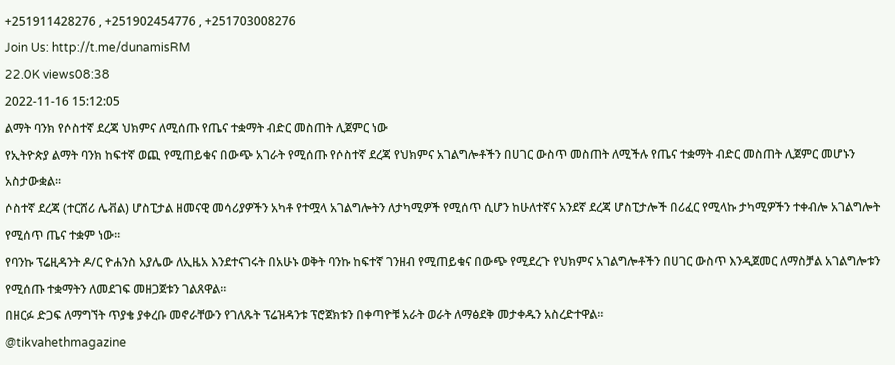+251911428276 , +251902454776 , +251703008276
Join Us: http://t.me/dunamisRM
22.0K views08:38
2022-11-16 15:12:05
ልማት ባንክ የሶስተኛ ደረጃ ህክምና ለሚሰጡ የጤና ተቋማት ብድር መስጠት ሊጀምር ነው
የኢትዮጵያ ልማት ባንክ ከፍተኛ ወጪ የሚጠይቁና በውጭ አገራት የሚሰጡ የሶስተኛ ደረጃ የህክምና አገልግሎቶችን በሀገር ውስጥ መስጠት ለሚችሉ የጤና ተቋማት ብድር መስጠት ሊጀምር መሆኑን አስታውቋል።
ሶስተኛ ደረጃ (ተርሸሪ ሌቭል) ሆስፒታል ዘመናዊ መሳሪያዎችን አካቶ የተሟላ አገልግሎትን ለታካሚዎች የሚሰጥ ሲሆን ከሁለተኛና አንደኛ ደረጃ ሆስፒታሎች በሪፈር የሚላኩ ታካሚዎችን ተቀብሎ አገልግሎት የሚሰጥ ጤና ተቋም ነው።
የባንኩ ፕሬዚዳንት ዶ/ር ዮሐንስ አያሌው ለኢዜአ እንደተናገሩት በአሁኑ ወቅት ባንኩ ከፍተኛ ገንዘብ የሚጠይቁና በውጭ የሚደረጉ የህክምና አገልግሎቶችን በሀገር ውስጥ እንዲጀመር ለማስቻል አገልግሎቱን የሚሰጡ ተቋማትን ለመደገፍ መዘጋጀቱን ገልጸዋል።
በዘርፉ ድጋፍ ለማግኘት ጥያቄ ያቀረቡ መኖራቸውን የገለጹት ፕሬዝዳንቱ ፕሮጀክቱን በቀጣዮቹ አራት ወራት ለማፅደቅ መታቀዱን አስረድተዋል።
@tikvahethmagazine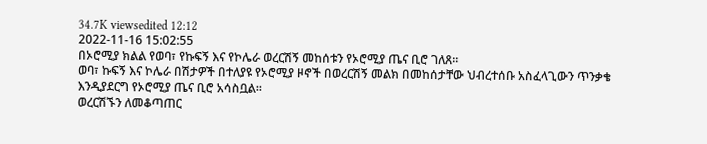34.7K viewsedited 12:12
2022-11-16 15:02:55
በኦሮሚያ ክልል የወባ፣ የኩፍኝ እና የኮሌራ ወረርሽኝ መከሰቱን የኦሮሚያ ጤና ቢሮ ገለጸ።
ወባ፣ ኩፍኝ እና ኮሌራ በሽታዎች በተለያዩ የኦሮሚያ ዞኖች በወረርሽኝ መልክ በመከሰታቸው ህብረተሰቡ አስፈላጊውን ጥንቃቄ እንዲያደርግ የኦሮሚያ ጤና ቢሮ አሳስቧል።
ወረርሽኙን ለመቆጣጠር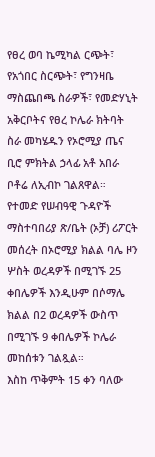የፀረ ወባ ኬሚካል ርጭት፣ የአጎበር ስርጭት፣ የግንዛቤ ማስጨበጫ ስራዎች፣ የመድሃኒት አቅርቦትና የፀረ ኮሌራ ክትባት ስራ መካሄዱን የኦሮሚያ ጤና ቢሮ ምክትል ኃላፊ አቶ አበራ ቦቶሬ ለኢብኮ ገልጸዋል።
የተመድ የሠብዓዊ ጉዳዮች ማስተባበሪያ ጽ/ቤት (ኦቻ) ሪፖርት መሰረት በኦሮሚያ ክልል ባሌ ዞን ሦስት ወረዳዎች በሚገኙ 25 ቀበሌዎች እንዲሁም በሶማሌ ክልል በ2 ወረዳዎች ውስጥ በሚገኙ 9 ቀበሌዎች ኮሌራ መከሰቱን ገልጿል።
እስከ ጥቅምት 15 ቀን ባለው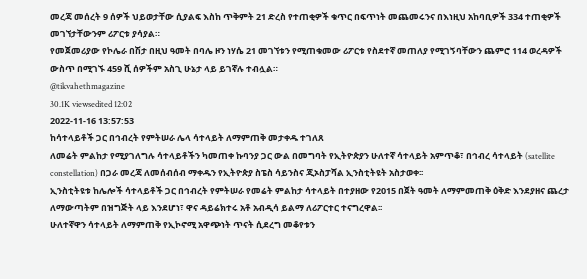መረጃ መሰረት 9 ሰዎች ህይወታቸው ሲያልፍ እስከ ጥቅምት 21 ድረስ የተጠቂዎች ቁጥር በፍጥነት መጨመሩንና በእነዚህ አከባቢዎች 334 ተጠቂዎች መገኘታቸውንም ሪፖርቱ ያሳያል።
የመጀመሪያው የኮሌራ በሽታ በዚህ ዓመት በባሌ ዞን ነሃሴ 21 መገኘቱን የሚጠቁመው ሪፖርቱ የስደተኛ መጠለያ የሚገኝባቸውን ጨምሮ 114 ወረዳዎች ውስጥ በሚገኙ 459 ሺ ሰዎችም አስጊ ሁኔታ ላይ ይገኛሉ ተብሏል።
@tikvahethmagazine
30.1K viewsedited 12:02
2022-11-16 13:57:53
ከሳተላይቶች ጋር በኅብረት የምትሠራ ሌላ ሳተላይት ለማምጠቅ መታቀዱ ተገለጸ
ለመሬት ምልከታ የሚያገለግሉ ሳተላይቶችን ካመጠቀ ኩባንያ ጋር ውል በመግባት የኢትዮጵያን ሁለተኛ ሳተላይት አምጥቆ፣ በኅብረ ሳተላይት (satellite constellation) በጋራ መረጃ ለመሰብሰብ ማቀዱን የኢትዮጵያ ስፔስ ሳይንስና ጂኦስፓሻል ኢንስቲትዩት አስታወቀ፡፡
ኢንስቲትዩቱ ከሌሎች ሳተላይቶች ጋር በኅብረት የምትሠራ የመሬት ምልከታ ሳተላይት በተያዘው የ2015 በጀት ዓመት ለማምመጠቅ ዕቅድ እንደያዘና ጨረታ ለማውጣትም በዝግጅት ላይ እንደሆነ፣ ዋና ዳይሬክተሩ አቶ አብዲሳ ይልማ ለሪፖርተር ተናግረዋል፡፡
ሁለተኛዋን ሳተላይት ለማምጠቅ የኢኮኖሚ አዋጭነት ጥናት ሲደረግ መቆየቱን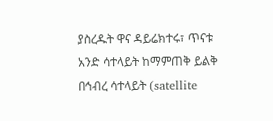ያስረዱት ዋና ዳይሬክተሩ፣ ጥናቱ አንድ ሳተላይት ከማምጠቅ ይልቅ በኅብረ ሳተላይት (satellite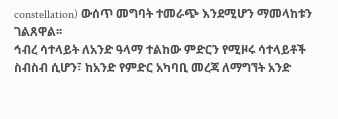constellation) ውሰጥ መግባት ተመራጭ እንደሚሆን ማመላከቱን ገልጸዋል፡፡
ኅብረ ሳተላይት ለአንድ ዓላማ ተልከው ምድርን የሚዞሩ ሳተላይቶች ስብስብ ሲሆን፣ ከአንድ የምድር አካባቢ መረጃ ለማግኘት አንድ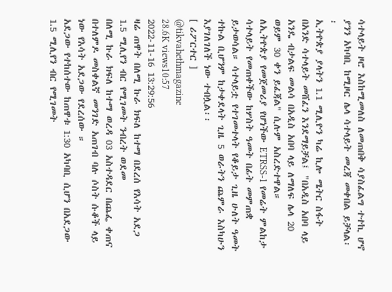ሳተላይት ዞሮ እስከሚመለስ ለመጠበቅ ሳያስፈልግ ተተኪ ሆኖ ያንን አካባቢ ከሚዞር ሌላ ሳተላይት መረጃ መቀበል ይቻላል፡፡
ኢትዮጵያ ያላትን 1.1 ሚሊዮን ካሬ ኪሎ ሜትር ስፋት በአንድ ሳተላይት መሸፈን እንደማይቻል፤ "በአዲስ አበባ ላይ አንዴ ብታልፍ መልሳ በአዲስ አበባ ላይ ለማለፍ ሌላ 20 ወይም 30 ቀን ይፈጃል" ሲሉም አስረድተዋል።
ለኢትዮጵያ የመጀመሪያ የሆነችው ETRSS-1 የመሬት ምልከታ ሳተላይት የመጠቀችው ከሦስት ዓመት በፊት መምጠቋ ይታወሳል። ሳተላይቷ የተገመተላት የቆይታ ጊዜ ሁለት ዓመት ተኩል ቢሆንም ከታቀደላት ጊዜ 5 ወራትን ጨምራ እስካሁን እያገለገለች ነው ተብሏል፡፡
[ ሪፖርተር ]
@tikvahethmagazine
28.6K views10:57
2022-11-16 13:29:56
ዛሬ ጠዋት በለሚ ኩራ ክፍለ ከተማ በደረሰ የእሳት አደጋ 1.5 ሚሊየን ብር የሚገመት ንብረት ወደመ
በለሚ ኩራ ክፍለ ከተማ ወረዳ 03 አስተዳደር በጨፌ ቀጠና በተለምዶ መስቀልኛ መንገድ አጠገብ ባሉ ሶስት ሱቆች ላይ ነው የእሳት አደጋው የደረሰው ።
አደጋው የተከሰተው ከጠዋቱ 1:30 አካባቢ ሲሆን በአደጋው 1.5 ሚሊየን ብር የሚገመት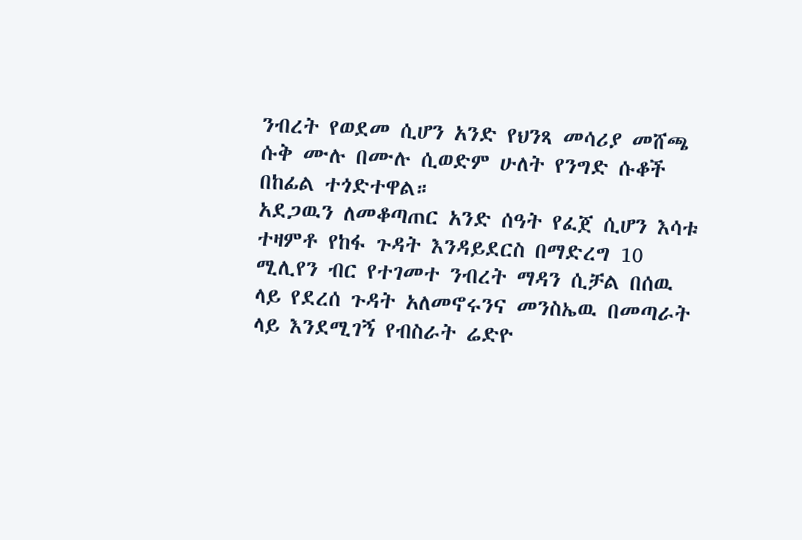ንብረት የወደመ ሲሆን አንድ የህንጻ መሳሪያ መሸጫ ሱቅ ሙሉ በሙሉ ሲወድም ሁለት የንግድ ሱቆች በከፊል ተጎድተዋል።
አደጋዉን ለመቆጣጠር አንድ ሰዓት የፈጀ ሲሆን እሳቱ ተዛምቶ የከፋ ጉዳት እንዳይደርስ በማድረግ 10 ሚሊየን ብር የተገመተ ንብረት ማዳን ሲቻል በሰዉ ላይ የደረሰ ጉዳት አለመኖሩንና መንስኤዉ በመጣራት ላይ እንደሚገኝ የብስራት ሬድዮ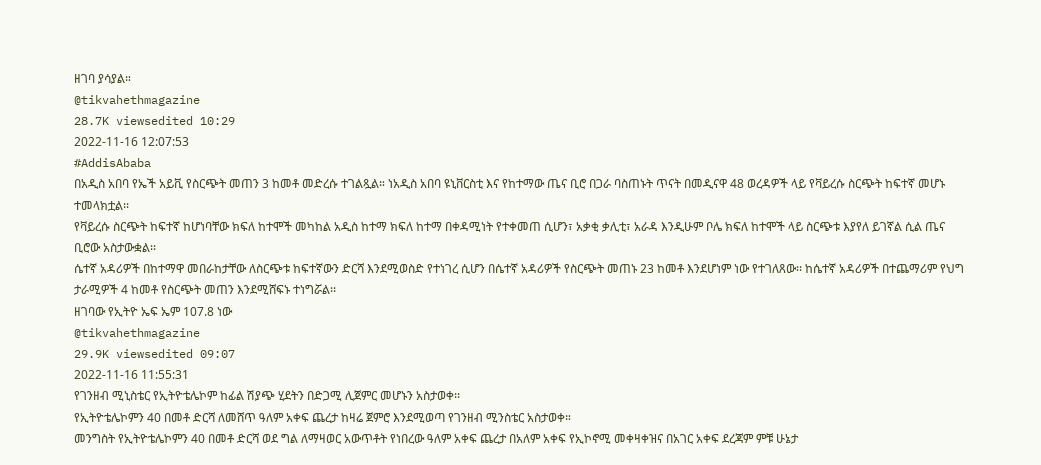ዘገባ ያሳያል።
@tikvahethmagazine
28.7K viewsedited 10:29
2022-11-16 12:07:53
#AddisAbaba
በአዲስ አበባ የኤች አይቪ የስርጭት መጠን 3 ከመቶ መድረሱ ተገልጿል። ነአዲስ አበባ ዩኒቨርስቲ እና የከተማው ጤና ቢሮ በጋራ ባስጠኑት ጥናት በመዲናዋ 48 ወረዳዎች ላይ የቫይረሱ ስርጭት ከፍተኛ መሆኑ ተመላክቷል፡፡
የቫይረሱ ስርጭት ከፍተኛ ከሆነባቸው ክፍለ ከተሞች መካከል አዲስ ከተማ ክፍለ ከተማ በቀዳሚነት የተቀመጠ ሲሆን፣ አቃቂ ቃሊቲ፣ አራዳ እንዲሁም ቦሌ ክፍለ ከተሞች ላይ ስርጭቱ እያየለ ይገኛል ሲል ጤና ቢሮው አስታውቋል፡፡
ሴተኛ አዳሪዎች በከተማዋ መበራከታቸው ለስርጭቱ ከፍተኛውን ድርሻ እንደሚወስድ የተነገረ ሲሆን በሴተኛ አዳሪዎች የስርጭት መጠኑ 23 ከመቶ እንደሆነም ነው የተገለጸው፡፡ ከሴተኛ አዳሪዎች በተጨማሪም የህግ ታራሚዎች 4 ከመቶ የስርጭት መጠን እንደሚሸፍኑ ተነግሯል፡፡
ዘገባው የኢትዮ ኤፍ ኤም 107.8 ነው
@tikvahethmagazine
29.9K viewsedited 09:07
2022-11-16 11:55:31
የገንዘብ ሚኒስቴር የኢትዮቴሌኮም ከፊል ሽያጭ ሂደትን በድጋሚ ሊጀምር መሆኑን አስታወቀ፡፡
የኢትዮቴሌኮምን 40 በመቶ ድርሻ ለመሸጥ ዓለም አቀፍ ጨረታ ከዛሬ ጀምሮ እንደሚወጣ የገንዘብ ሚንስቴር አስታወቀ።
መንግስት የኢትዮቴሌኮምን 40 በመቶ ድርሻ ወደ ግል ለማዛወር አውጥቶት የነበረው ዓለም አቀፍ ጨረታ በአለም አቀፍ የኢኮኖሚ መቀዛቀዝና በአገር አቀፍ ደረጃም ምቹ ሁኔታ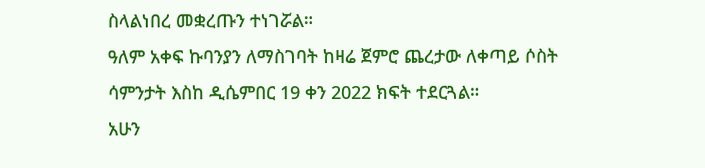ስላልነበረ መቋረጡን ተነገሯል።
ዓለም አቀፍ ኩባንያን ለማስገባት ከዛሬ ጀምሮ ጨረታው ለቀጣይ ሶስት ሳምንታት እስከ ዲሴምበር 19 ቀን 2022 ክፍት ተደርጓል።
አሁን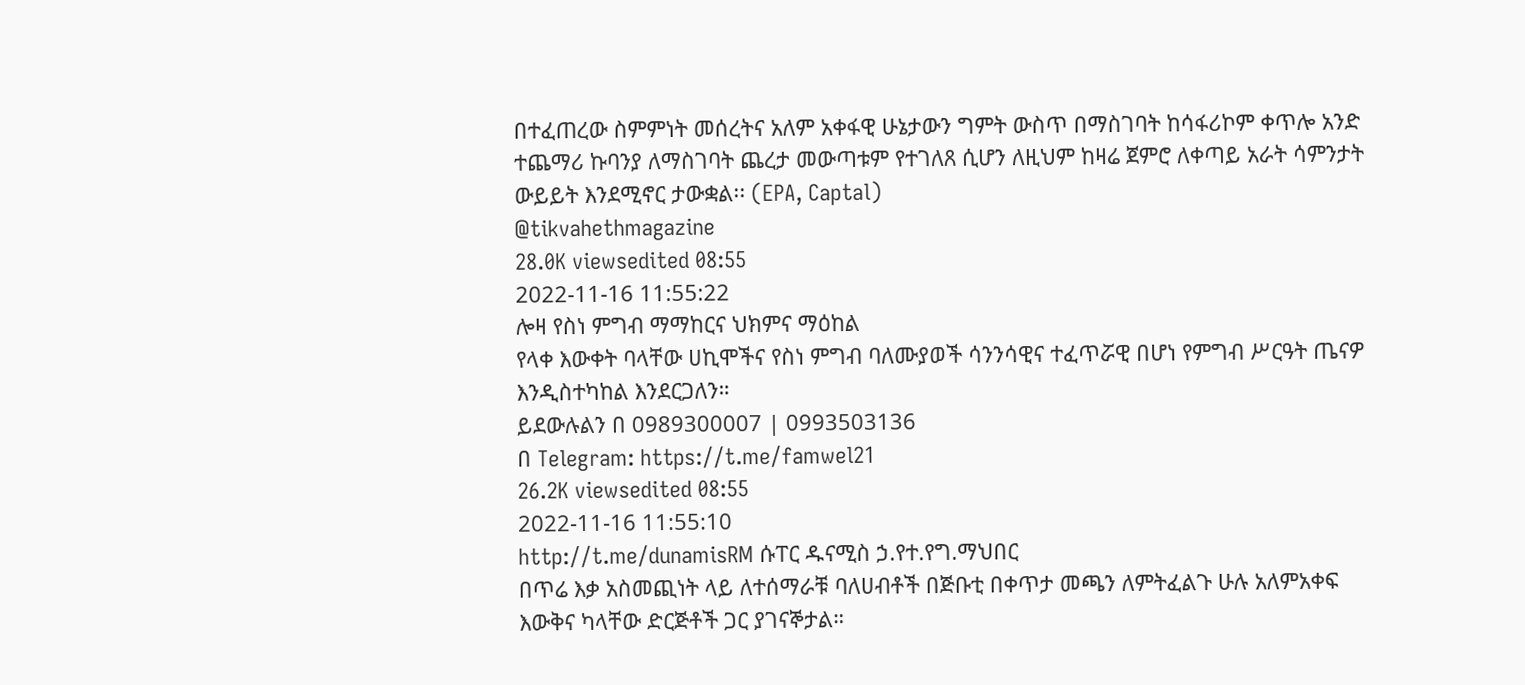በተፈጠረው ስምምነት መሰረትና አለም አቀፋዊ ሁኔታውን ግምት ውስጥ በማስገባት ከሳፋሪኮም ቀጥሎ አንድ ተጨማሪ ኩባንያ ለማስገባት ጨረታ መውጣቱም የተገለጸ ሲሆን ለዚህም ከዛሬ ጀምሮ ለቀጣይ አራት ሳምንታት ውይይት እንደሚኖር ታውቋል፡፡ (EPA, Captal)
@tikvahethmagazine
28.0K viewsedited 08:55
2022-11-16 11:55:22
ሎዛ የስነ ምግብ ማማከርና ህክምና ማዕከል
የላቀ እውቀት ባላቸው ሀኪሞችና የስነ ምግብ ባለሙያወች ሳንንሳዊና ተፈጥሯዊ በሆነ የምግብ ሥርዓት ጤናዎ እንዲስተካከል እንደርጋለን።
ይደውሉልን በ 0989300007 | 0993503136
በ Telegram: https://t.me/famwel21
26.2K viewsedited 08:55
2022-11-16 11:55:10
http://t.me/dunamisRM ሱፐር ዱናሚስ ኃ.የተ.የግ.ማህበር
በጥሬ እቃ አስመጪነት ላይ ለተሰማራቹ ባለሀብቶች በጅቡቲ በቀጥታ መጫን ለምትፈልጉ ሁሉ አለምአቀፍ እውቅና ካላቸው ድርጅቶች ጋር ያገናኞታል።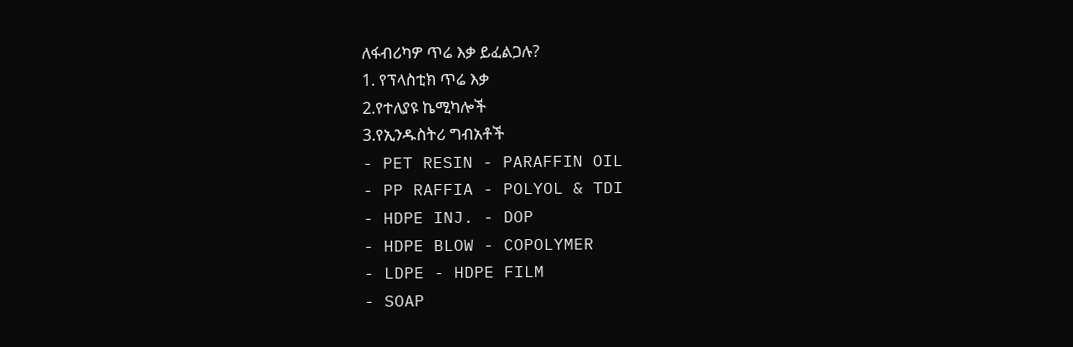ለፋብሪካዎ ጥሬ እቃ ይፈልጋሉ?
1. የፕላስቲክ ጥሬ እቃ
2.የተለያዩ ኬሚካሎች
3.የኢንዱስትሪ ግብአቶች
- PET RESIN - PARAFFIN OIL
- PP RAFFIA - POLYOL & TDI
- HDPE INJ. - DOP
- HDPE BLOW - COPOLYMER
- LDPE - HDPE FILM
- SOAP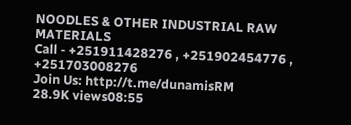NOODLES & OTHER INDUSTRIAL RAW MATERIALS
Call - +251911428276 , +251902454776 , +251703008276
Join Us: http://t.me/dunamisRM
28.9K views08:55